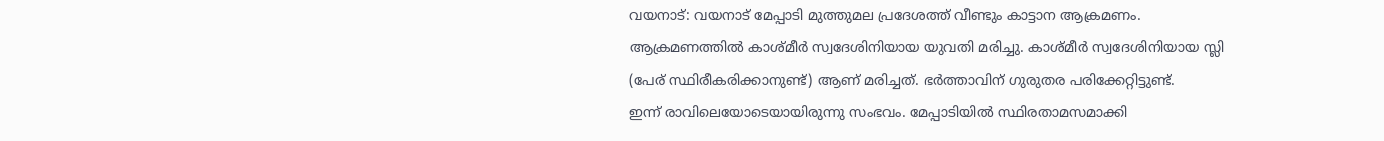വയനാട്: വയനാട് മേപ്പാടി മുത്തുമല പ്രദേശത്ത് വീണ്ടും കാട്ടാന ആക്രമണം. ആക്രമണത്തിൽ കാശ്മീർ സ്വദേശിനിയായ യുവതി മരിച്ചു. കാശ്മീർ സ്വദേശിനിയായ സ്ലി (പേര് സ്ഥിരീകരിക്കാനുണ്ട്) ആണ് മരിച്ചത്. ഭർത്താവിന് ഗുരുതര പരിക്കേറ്റിട്ടുണ്ട്.
ഇന്ന് രാവിലെയോടെയായിരുന്നു സംഭവം. മേപ്പാടിയിൽ സ്ഥിരതാമസമാക്കി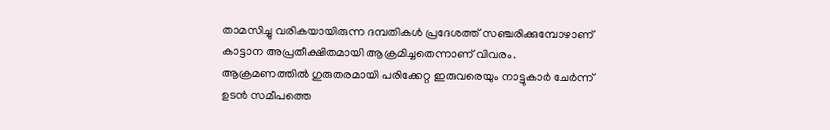താമസിച്ചു വരികയായിരുന്ന ദമ്പതികൾ പ്രദേശത്ത് സഞ്ചരിക്കുമ്പോഴാണ് കാട്ടാന അപ്രതീക്ഷിതമായി ആക്രമിച്ചതെന്നാണ് വിവരം.
ആക്രമണത്തിൽ ഗുരുതരമായി പരിക്കേറ്റ ഇരുവരെയും നാട്ടുകാർ ചേർന്ന് ഉടൻ സമീപത്തെ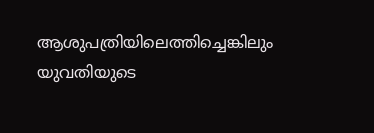ആശുപത്രിയിലെത്തിച്ചെങ്കിലും യുവതിയുടെ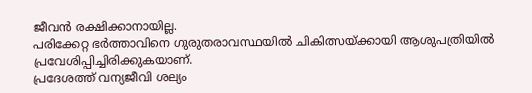ജീവൻ രക്ഷിക്കാനായില്ല.
പരിക്കേറ്റ ഭർത്താവിനെ ഗുരുതരാവസ്ഥയിൽ ചികിത്സയ്ക്കായി ആശുപത്രിയിൽ പ്രവേശിപ്പിച്ചിരിക്കുകയാണ്.
പ്രദേശത്ത് വന്യജീവി ശല്യം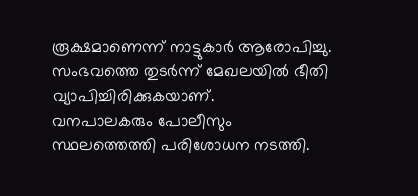രൂക്ഷമാണെന്ന് നാട്ടുകാർ ആരോപിച്ചു. സംഭവത്തെ തുടർന്ന് മേഖലയിൽ ഭീതി വ്യാപിച്ചിരിക്കുകയാണ്.
വനപാലകരും പോലീസും സ്ഥലത്തെത്തി പരിശോധന നടത്തി.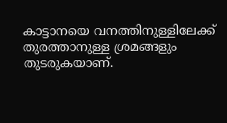കാട്ടാനയെ വനത്തിനുള്ളിലേക്ക് തുരത്താനുള്ള ശ്രമങ്ങളും തുടരുകയാണ്.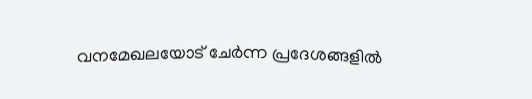വനമേഖലയോട് ചേർന്ന പ്രദേശങ്ങളിൽ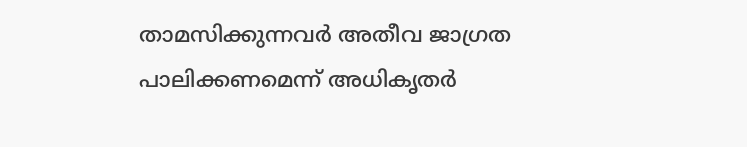താമസിക്കുന്നവർ അതീവ ജാഗ്രത പാലിക്കണമെന്ന് അധികൃതർ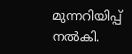മുന്നറിയിപ്പ് നൽകി.